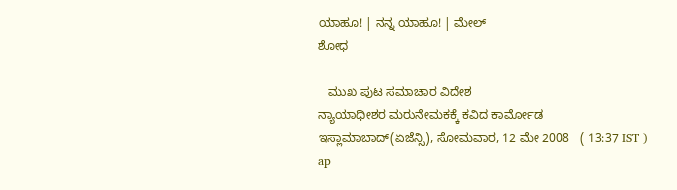ಯಾಹೂ! | ನನ್ನ ಯಾಹೂ! | ಮೇಲ್
ಶೋಧ

   ಮುಖ ಪುಟ ಸಮಾಚಾರ ವಿದೇಶ
ನ್ಯಾಯಾಧೀಶರ ಮರುನೇಮಕಕ್ಕೆ ಕವಿದ ಕಾರ್ಮೋಡ
ಇಸ್ಲಾಮಾಬಾದ್(ಏಜೆನ್ಸಿ), ಸೋಮವಾರ, 12 ಮೇ 2008   ( 13:37 IST )
ap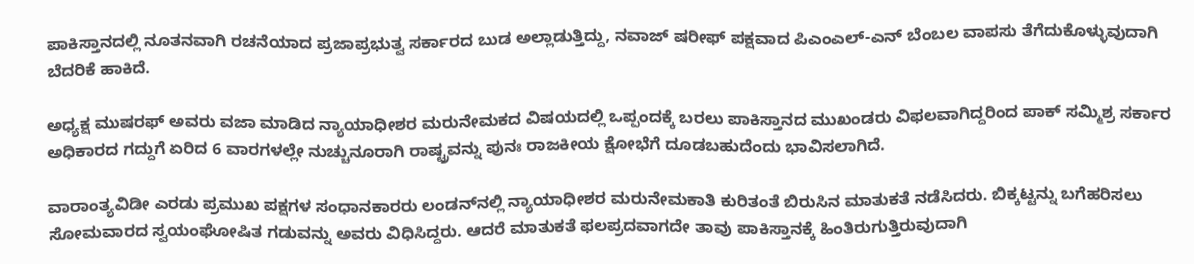ಪಾಕಿಸ್ತಾನದಲ್ಲಿ ನೂತನವಾಗಿ ರಚನೆಯಾದ ಪ್ರಜಾಪ್ರಭುತ್ವ ಸರ್ಕಾರದ ಬುಡ ಅಲ್ಲಾಡುತ್ತಿದ್ದು, ನವಾಜ್ ಷರೀಫ್‌ ಪಕ್ಷವಾದ ಪಿಎಂಎಲ್-ಎನ್ ಬೆಂಬಲ ವಾಪಸು ತೆಗೆದುಕೊಳ್ಳುವುದಾಗಿ ಬೆದರಿಕೆ ಹಾಕಿದೆ.

ಅಧ್ಯಕ್ಷ ಮುಷರಫ್ ಅವರು ವಜಾ ಮಾಡಿದ ನ್ಯಾಯಾಧೀಶರ ಮರುನೇಮಕದ ವಿಷಯದಲ್ಲಿ ಒಪ್ಪಂದಕ್ಕೆ ಬರಲು ಪಾಕಿಸ್ತಾನದ ಮುಖಂಡರು ವಿಫಲವಾಗಿದ್ದರಿಂದ ಪಾಕ್ ಸಮ್ಮಿಶ್ರ ಸರ್ಕಾರ ಅಧಿಕಾರದ ಗದ್ದುಗೆ ಏರಿದ 6 ವಾರಗಳಲ್ಲೇ ನುಚ್ಚುನೂರಾಗಿ ರಾಷ್ಟ್ರವನ್ನು ಪುನಃ ರಾಜಕೀಯ ಕ್ಷೋಭೆಗೆ ದೂಡಬಹುದೆಂದು ಭಾವಿಸಲಾಗಿದೆ.

ವಾರಾಂತ್ಯವಿಡೀ ಎರಡು ಪ್ರಮುಖ ಪಕ್ಷಗಳ ಸಂಧಾನಕಾರರು ಲಂಡನ್‌ನಲ್ಲಿ ನ್ಯಾಯಾಧೀಶರ ಮರುನೇಮಕಾತಿ ಕುರಿತಂತೆ ಬಿರುಸಿನ ಮಾತುಕತೆ ನಡೆಸಿದರು. ಬಿಕ್ಕಟ್ಟನ್ನು ಬಗೆಹರಿಸಲು ಸೋಮವಾರದ ಸ್ವಯಂಘೋಷಿತ ಗಡುವನ್ನು ಅವರು ವಿಧಿಸಿದ್ದರು. ಆದರೆ ಮಾತುಕತೆ ಫಲಪ್ರದವಾಗದೇ ತಾವು ಪಾಕಿಸ್ತಾನಕ್ಕೆ ಹಿಂತಿರುಗುತ್ತಿರುವುದಾಗಿ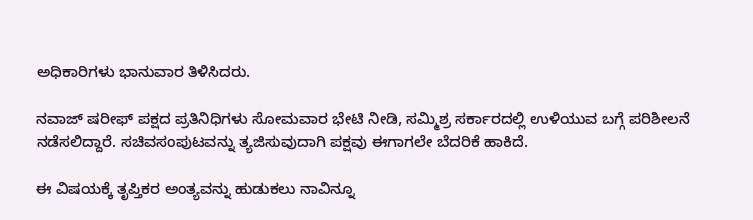ಅಧಿಕಾರಿಗಳು ಭಾನುವಾರ ತಿಳಿಸಿದರು.

ನವಾಜ್ ಷರೀಫ್ ಪಕ್ಷದ ಪ್ರತಿನಿಧಿಗಳು ಸೋಮವಾರ ಭೇಟಿ ನೀಡಿ, ಸಮ್ಮಿಶ್ರ ಸರ್ಕಾರದಲ್ಲಿ ಉಳಿಯುವ ಬಗ್ಗೆ ಪರಿಶೀಲನೆ ನಡೆಸಲಿದ್ದಾರೆ. ಸಚಿವಸಂಪುಟವನ್ನು ತ್ಯಜಿಸುವುದಾಗಿ ಪಕ್ಷವು ಈಗಾಗಲೇ ಬೆದರಿಕೆ ಹಾಕಿದೆ.

ಈ ವಿಷಯಕ್ಕೆ ತೃಪ್ತಿಕರ ಅಂತ್ಯವನ್ನು ಹುಡುಕಲು ನಾವಿನ್ನೂ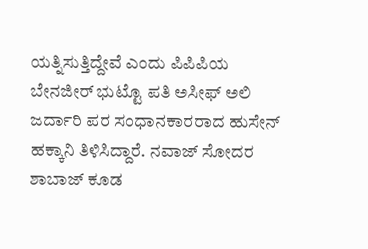ಯತ್ನಿಸುತ್ತಿದ್ದೇವೆ ಎಂದು ಪಿಪಿಪಿಯ ಬೇನಜೀರ್ ಭುಟ್ಟೊ ಪತಿ ಅಸೀಫ್ ಅಲಿ ಜರ್ದಾರಿ ಪರ ಸಂಧಾನಕಾರರಾದ ಹುಸೇನ್ ಹಕ್ಕಾನಿ ತಿಳಿಸಿದ್ದಾರೆ. ನವಾಜ್ ಸೋದರ ಶಾಬಾಜ್ ಕೂಡ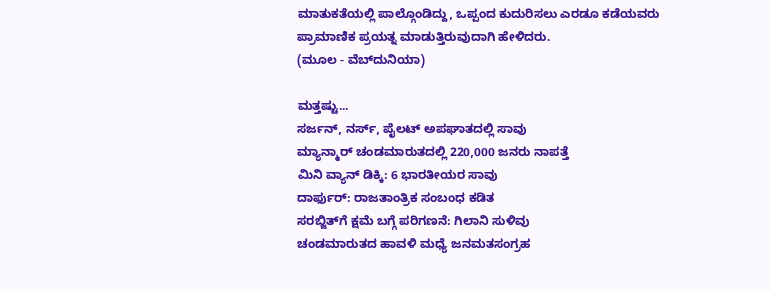ಮಾತುಕತೆಯಲ್ಲಿ ಪಾಲ್ಗೊಂಡಿದ್ದು, ಒಪ್ಪಂದ ಕುದುರಿಸಲು ಎರಡೂ ಕಡೆಯವರು ಪ್ರಾಮಾಣಿಕ ಪ್ರಯತ್ನ ಮಾಡುತ್ತಿರುವುದಾಗಿ ಹೇಳಿದರು.
(ಮೂಲ - ವೆಬ್‌ದುನಿಯಾ)

ಮತ್ತಷ್ಟು...
ಸರ್ಜನ್, ನರ್ಸ್, ಪೈಲಟ್ ಅಪಘಾತದಲ್ಲಿ ಸಾವು
ಮ್ಯಾನ್ಮಾರ್ ಚಂಡಮಾರುತದಲ್ಲಿ 220,000 ಜನರು ನಾಪತ್ತೆ
ಮಿನಿ ವ್ಯಾನ್ ಡಿಕ್ಕಿ: 6 ಭಾರತೀಯರ ಸಾವು
ದಾರ್ಫುರ್: ರಾಜತಾಂತ್ರಿಕ ಸಂಬಂಧ ಕಡಿತ
ಸರಬ್ಜಿತ್‌ಗೆ ಕ್ಷಮೆ ಬಗ್ಗೆ ಪರಿಗಣನೆ: ಗಿಲಾನಿ ಸುಳಿವು
ಚಂಡಮಾರುತದ ಹಾವಳಿ ಮಧ್ಯೆ ಜನಮತಸಂಗ್ರಹ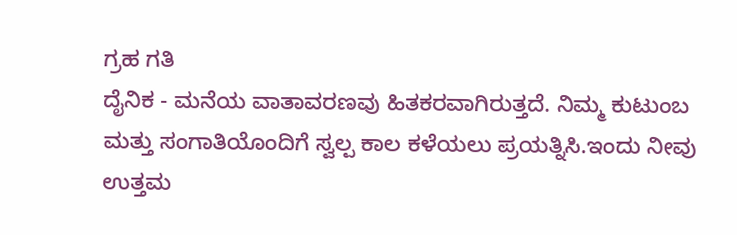ಗ್ರಹ ಗತಿ
ದೈನಿಕ - ಮನೆಯ ವಾತಾವರಣವು ಹಿತಕರವಾಗಿರುತ್ತದೆ. ನಿಮ್ಮ ಕುಟುಂಬ ಮತ್ತು ಸಂಗಾತಿಯೊಂದಿಗೆ ಸ್ವಲ್ಪ ಕಾಲ ಕಳೆಯಲು ಪ್ರಯತ್ನಿಸಿ.ಇಂದು ನೀವು ಉತ್ತಮ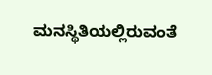ಮನಸ್ಥಿತಿಯಲ್ಲಿರುವಂತೆ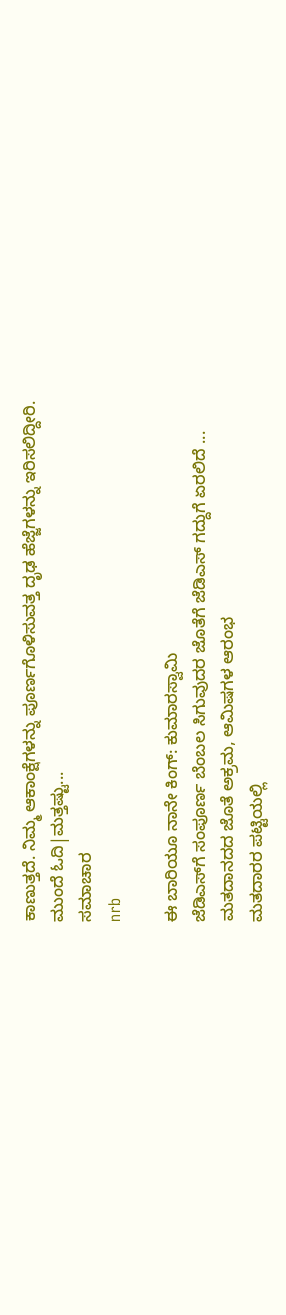ಕಾಣುತ್ತದೆ. ನಿಮ್ಮ ಆಕಾಂಕ್ಷೆಗಳನ್ನು ಪೂರ್ಣಗೊಳಿಸುವತ್ತ ದೃಢ ಹೆಜ್ಜೆಗಳನ್ನು ಇರಿಸಲಿದ್ದೀರಿ.
ಮುಂದೆ ಓದಿ|ಮತ್ತಷ್ಟು...
ಸಮಾಚಾರ
nrb

ಈ ಬಾರಿಯೂ ನಾನೇ ಕಿಂಗ್: ಕುಮಾರಸ್ವಾಮಿ
ಜೆಡಿಎಸ್‌ಗೆ ಸಂಪೂರ್ಣ ಬೆಂಬಲ ಸಿಗುವುದರ ಜೊತೆಗೆ ಜೆಡಿಎಸ್ ಗದ್ದುಗೆ ಏರಲಿದೆ ...
ಮತದಾನದದ ಜೊತೆ ಅಕ್ರಮ, ಆಮಿಷಗಳ ಆರಂಭ
ಮತದಾರರ ಪಟ್ಟಿಯಲ್ಲಿ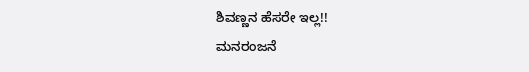ಶಿವಣ್ಣನ ಹೆಸರೇ ಇಲ್ಲ!!
ಮನರಂಜನೆ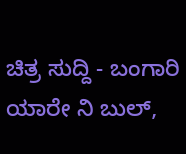ಚಿತ್ರ ಸುದ್ದಿ - ಬಂಗಾರಿ ಯಾರೇ ನಿ ಬುಲ್,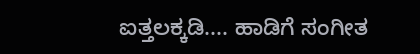ಐತ್ತಲಕ್ಕಡಿ.... ಹಾಡಿಗೆ ಸಂಗೀತ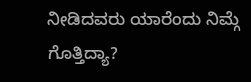ನೀಡಿದವರು ಯಾರೆಂದು ನಿಮ್ಗೆ ಗೊತ್ತಿದ್ಯಾ?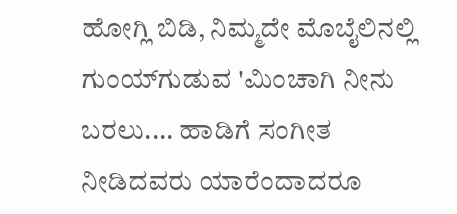ಹೋಗ್ಲಿ ಬಿಡಿ, ನಿಮ್ಮದೇ ಮೊಬೈಲಿನಲ್ಲಿ ಗುಂಯ್‌ಗುಡುವ 'ಮಿಂಚಾಗಿ ನೀನು ಬರಲು.... ಹಾಡಿಗೆ ಸಂಗೀತ ನೀಡಿದವರು ಯಾರೆಂದಾದರೂ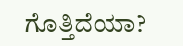ಗೊತ್ತಿದೆಯಾ?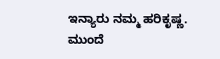ಇನ್ಯಾರು ನಮ್ಮ ಹರಿಕೃಷ್ಣ.
ಮುಂದೆ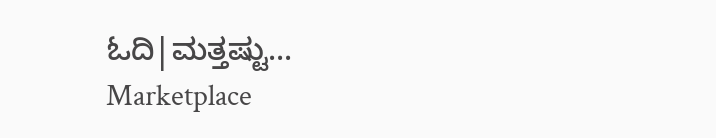ಓದಿ|ಮತ್ತಷ್ಟು...
Marketplace